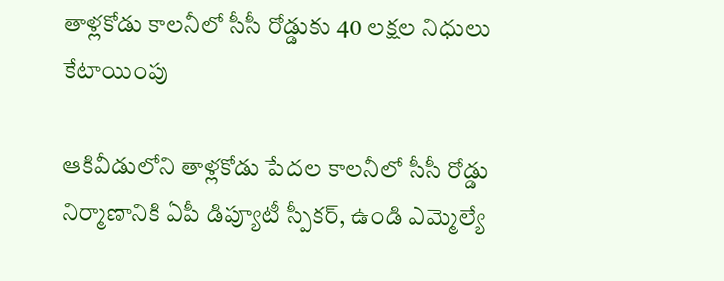తాళ్లకోడు కాలనీలో సీసీ రోడ్డుకు 40 లక్షల నిధులు కేటాయింపు

ఆకివీడులోని తాళ్లకోడు పేదల కాలనీలో సీసీ రోడ్డు నిర్మాణానికి ఏపీ డిప్యూటీ స్పీకర్, ఉండి ఎమ్మెల్యే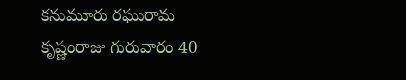కనుమూరు రఘురామ కృష్ణంరాజు గురువారం 40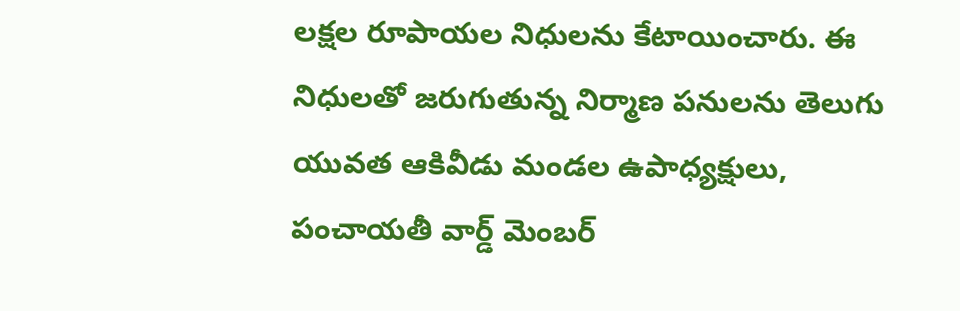లక్షల రూపాయల నిధులను కేటాయించారు. ఈ నిధులతో జరుగుతున్న నిర్మాణ పనులను తెలుగు యువత ఆకివీడు మండల ఉపాధ్యక్షులు, పంచాయతీ వార్డ్ మెంబర్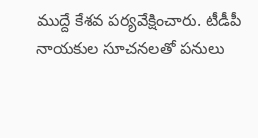ముద్దే కేశవ పర్యవేక్షించారు. టీడీపీ నాయకుల సూచనలతో పనులు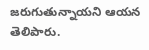జరుగుతున్నాయని ఆయన తెలిపారు.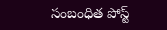సంబంధిత పోస్ట్